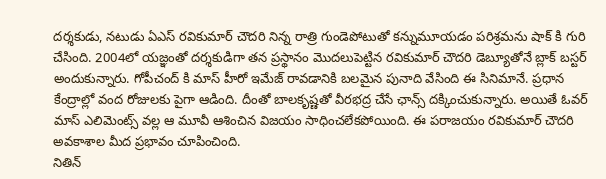దర్శకుడు, నటుడు ఏఎస్ రవికుమార్ చౌదరి నిన్న రాత్రి గుండెపోటుతో కన్నుమూయడం పరిశ్రమను షాక్ కి గురి చేసింది. 2004లో యజ్ఞంతో దర్శకుడిగా తన ప్రస్థానం మొదలుపెట్టిన రవికుమార్ చౌదరి డెబ్యూతోనే బ్లాక్ బస్టర్ అందుకున్నారు. గోపీచంద్ కి మాస్ హీరో ఇమేజ్ రావడానికి బలమైన పునాది వేసింది ఈ సినిమానే. ప్రధాన కేంద్రాల్లో వంద రోజులకు పైగా ఆడింది. దీంతో బాలకృష్ణతో వీరభద్ర చేసే ఛాన్స్ దక్కించుకున్నారు. అయితే ఓవర్ మాస్ ఎలిమెంట్స్ వల్ల ఆ మూవీ ఆశించిన విజయం సాధించలేకపోయింది. ఈ పరాజయం రవికుమార్ చౌదరి అవకాశాల మీద ప్రభావం చూపించింది.
నితిన్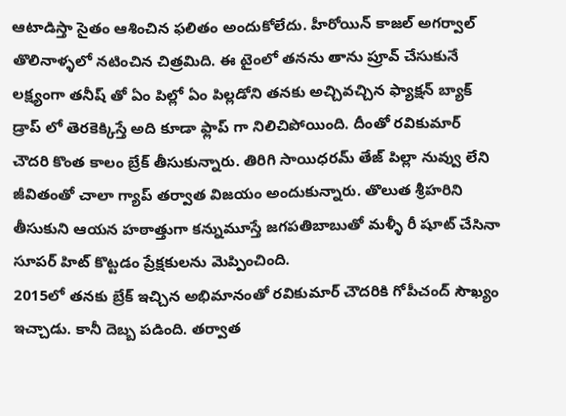ఆటాడిస్తా సైతం ఆశించిన ఫలితం అందుకోలేదు. హీరోయిన్ కాజల్ అగర్వాల్ తొలినాళ్ళలో నటించిన చిత్రమిది. ఈ టైంలో తనను తాను ప్రూవ్ చేసుకునే లక్ష్యంగా తనీష్ తో ఏం పిల్లో ఏం పిల్లడోని తనకు అచ్చివచ్చిన ఫ్యాక్షన్ బ్యాక్ డ్రాప్ లో తెరకెక్కిస్తే అది కూడా ఫ్లాప్ గా నిలిచిపోయింది. దీంతో రవికుమార్ చౌదరి కొంత కాలం బ్రేక్ తీసుకున్నారు. తిరిగి సాయిధరమ్ తేజ్ పిల్లా నువ్వు లేని జీవితంతో చాలా గ్యాప్ తర్వాత విజయం అందుకున్నారు. తొలుత శ్రీహరిని తీసుకుని ఆయన హఠాత్తుగా కన్నుమూస్తే జగపతిబాబుతో మళ్ళీ రీ షూట్ చేసినా సూపర్ హిట్ కొట్టడం ప్రేక్షకులను మెప్పించింది.
2015లో తనకు బ్రేక్ ఇచ్చిన అభిమానంతో రవికుమార్ చౌదరికి గోపీచంద్ సౌఖ్యం ఇచ్చాడు. కానీ దెబ్బ పడింది. తర్వాత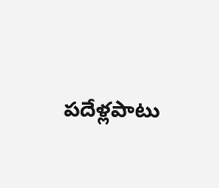పదేళ్లపాటు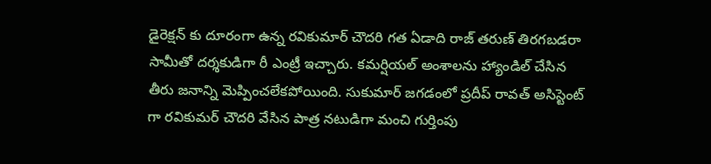డైరెక్షన్ కు దూరంగా ఉన్న రవికుమార్ చౌదరి గత ఏడాది రాజ్ తరుణ్ తిరగబడరా సామీతో దర్శకుడిగా రీ ఎంట్రీ ఇచ్చారు. కమర్షియల్ అంశాలను హ్యాండిల్ చేసిన తీరు జనాన్ని మెప్పించలేకపోయింది. సుకుమార్ జగడంలో ప్రదీప్ రావత్ అసిస్టెంట్ గా రవికుమర్ చౌదరి వేసిన పాత్ర నటుడిగా మంచి గుర్తింపు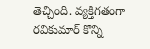తెచ్చింది. వ్యక్తిగతంగా రవికుమార్ కొన్ని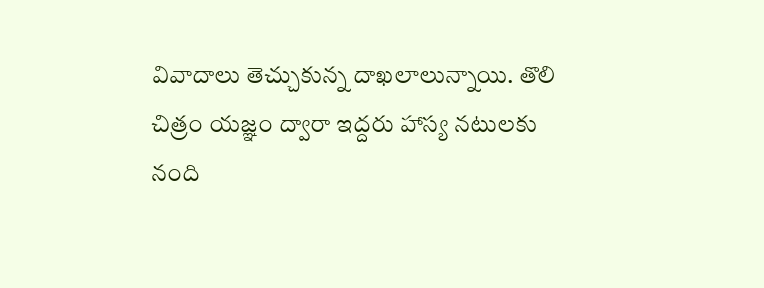వివాదాలు తెచ్చుకున్న దాఖలాలున్నాయి. తొలి చిత్రం యజ్ఞం ద్వారా ఇద్దరు హాస్య నటులకు నంది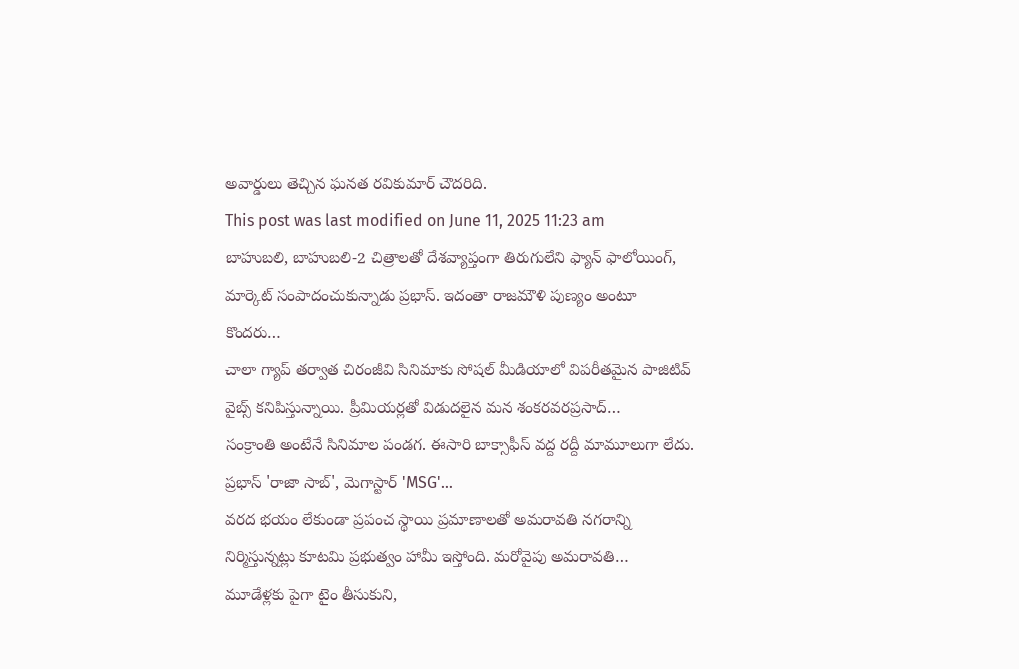అవార్డులు తెచ్చిన ఘనత రవికుమార్ చౌదరిది.
This post was last modified on June 11, 2025 11:23 am
బాహుబలి, బాహుబలి-2 చిత్రాలతో దేశవ్యాప్తంగా తిరుగులేని ఫ్యాన్ ఫాలోయింగ్, మార్కెట్ సంపాదంచుకున్నాడు ప్రభాస్. ఇదంతా రాజమౌళి పుణ్యం అంటూ కొందరు…
చాలా గ్యాప్ తర్వాత చిరంజీవి సినిమాకు సోషల్ మీడియాలో విపరీతమైన పాజిటివ్ వైబ్స్ కనిపిస్తున్నాయి. ప్రీమియర్లతో విడుదలైన మన శంకరవరప్రసాద్…
సంక్రాంతి అంటేనే సినిమాల పండగ. ఈసారి బాక్సాఫీస్ వద్ద రద్దీ మామూలుగా లేదు. ప్రభాస్ 'రాజా సాబ్', మెగాస్టార్ 'MSG'…
వరద భయం లేకుండా ప్రపంచ స్థాయి ప్రమాణాలతో అమరావతి నగరాన్ని నిర్మిస్తున్నట్లు కూటమి ప్రభుత్వం హామీ ఇస్తోంది. మరోవైపు అమరావతి…
మూడేళ్లకు పైగా టైం తీసుకుని,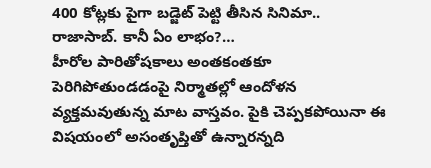400 కోట్లకు పైగా బడ్జెట్ పెట్టి తీసిన సినిమా.. రాజాసాబ్. కానీ ఏం లాభం?…
హీరోల పారితోషకాలు అంతకంతకూ పెరిగిపోతుండడంపై నిర్మాతల్లో ఆందోళన వ్యక్తమవుతున్న మాట వాస్తవం. పైకి చెప్పకపోయినా ఈ విషయంలో అసంతృప్తితో ఉన్నారన్నది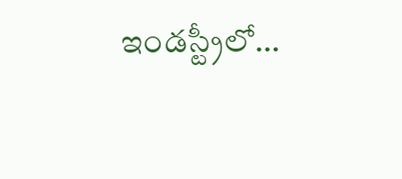ఇండస్ట్రీలో…